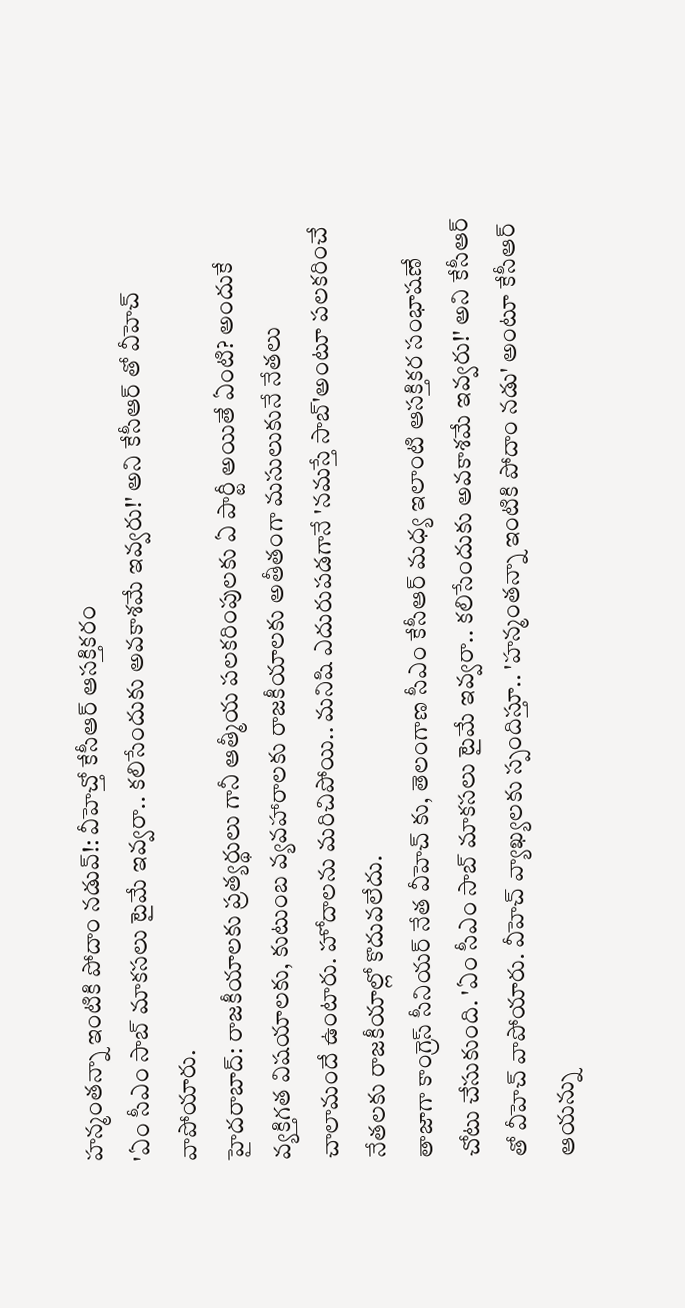హన్మంతన్నా ఇంటికి పోదాం నడువ్!: వీహెచ్తో కేసీఆర్ ఆసక్తికరం
'ఏం సీఎం సాబ్ మాకసలు టైమే ఇవ్వరా.. కలిసేందుకు అవకాశమే ఇవ్వరు!' అని కేసీఆర్ తో వీహెచ్ వాపోయారు.
హైదరాబాద్: రాజకీయాలకు ప్రత్యర్థులు గానీ ఆత్మీయ పలకరింపులకు ఏ పార్టీ అయితే ఏంటి? అందుకే వ్యక్తిగత విషయాలకు, కుటుంబ వ్యవహారాలకు రాజకీయాలకు అతీతంగా మసులుకునే నేతలు చాలామందే ఉంటారు. హోదాలను మరిచిపోయి.. మనిషి ఎదురుపడగానే 'నమస్తే సాబ్'అంటూ పలకరించే నేతలకు రాజకీయాల్లో కొదువలేదు.
తాజాగా కాంగ్రెస్ సీనియర్ నేత వీహెచ్ కు, తెలంగాణ సీఎం కేసీఆర్ మధ్య ఇలాంటి ఆసక్తికర సంభాషణే చోటు చేసుకుంది. 'ఏం సీఎం సాబ్ మాకసలు టైమే ఇవ్వరా.. కలిసేందుకు అవకాశమే ఇవ్వరు!' అని కేసీఆర్ తో వీహెచ్ వాపోయారు. వీహెచ్ వ్యాఖ్యలకు స్పందిస్తూ.. 'హన్మంతన్నా ఇంటికి పోదాం నడు' అంటూ కేసీఆర్ ఆయన్ను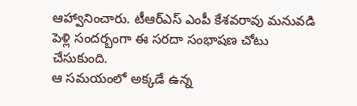ఆహ్వానించారు. టీఆర్ఎస్ ఎంపీ కేశవరావు మనువడి పెళ్లి సందర్బంగా ఈ సరదా సంభాషణ చోటు చేసుకుంది.
ఆ సమయంలో అక్కడే ఉన్న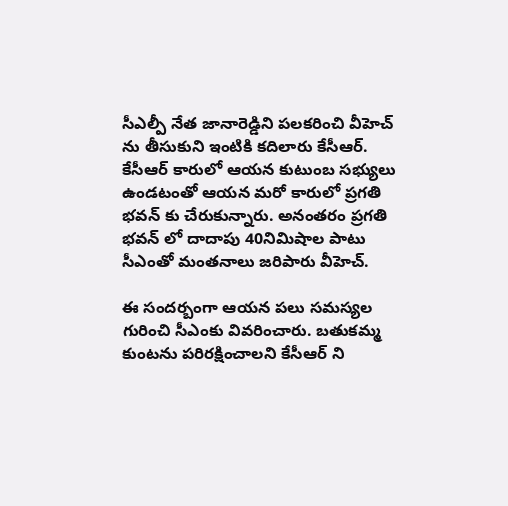సీఎల్పీ నేత జానారెడ్డిని పలకరించి వీహెచ్ ను తీసుకుని ఇంటికి కదిలారు కేసీఆర్. కేసీఆర్ కారులో ఆయన కుటుంబ సభ్యులు ఉండటంతో ఆయన మరో కారులో ప్రగతి భవన్ కు చేరుకున్నారు. అనంతరం ప్రగతి భవన్ లో దాదాపు 40నిమిషాల పాటు సీఎంతో మంతనాలు జరిపారు వీహెచ్.

ఈ సందర్బంగా ఆయన పలు సమస్యల గురించి సీఎంకు వివరించారు. బతుకమ్మ కుంటను పరిరక్షించాలని కేసీఆర్ ని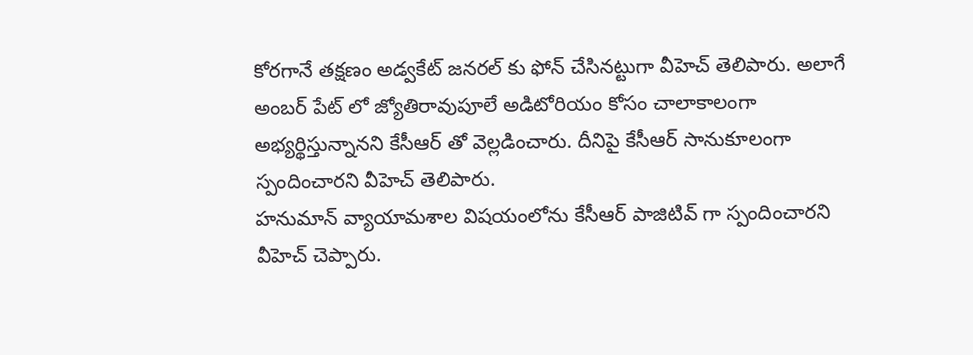కోరగానే తక్షణం అడ్వకేట్ జనరల్ కు ఫోన్ చేసినట్టుగా వీహెచ్ తెలిపారు. అలాగే అంబర్ పేట్ లో జ్యోతిరావుపూలే అడిటోరియం కోసం చాలాకాలంగా అభ్యర్థిస్తున్నానని కేసీఆర్ తో వెల్లడించారు. దీనిపై కేసీఆర్ సానుకూలంగా స్పందించారని వీహెచ్ తెలిపారు.
హనుమాన్ వ్యాయామశాల విషయంలోను కేసీఆర్ పాజిటివ్ గా స్పందించారని వీహెచ్ చెప్పారు.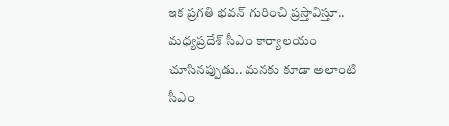ఇక ప్రగతి భవన్ గురించి ప్రస్తావిస్తూ.. మధ్యప్రదేశ్ సీఎం కార్యాలయం చూసినప్పుడు.. మనకు కూడా అలాంటి సీఎం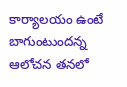కార్యాలయం ఉంటే బాగుంటుందన్న ఆలోచన తనలో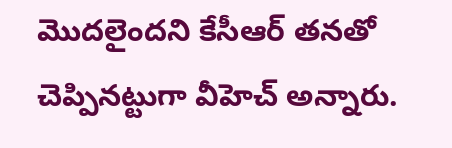మొదలైందని కేసీఆర్ తనతో చెప్పినట్టుగా వీహెచ్ అన్నారు.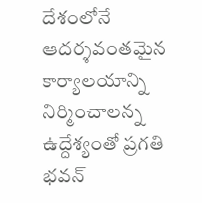దేశంలోనే ఆదర్శవంతమైన కార్యాలయాన్ని నిర్మించాలన్న ఉద్దేశ్యంతో ప్రగతి భవన్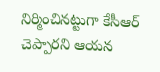నిర్మించినట్టుగా కేసీఆర్ చెప్పారని ఆయన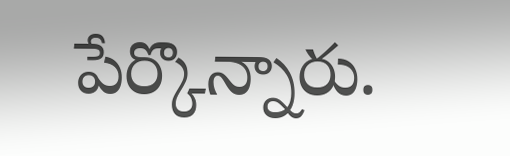పేర్కొన్నారు.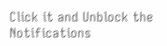Click it and Unblock the Notifications